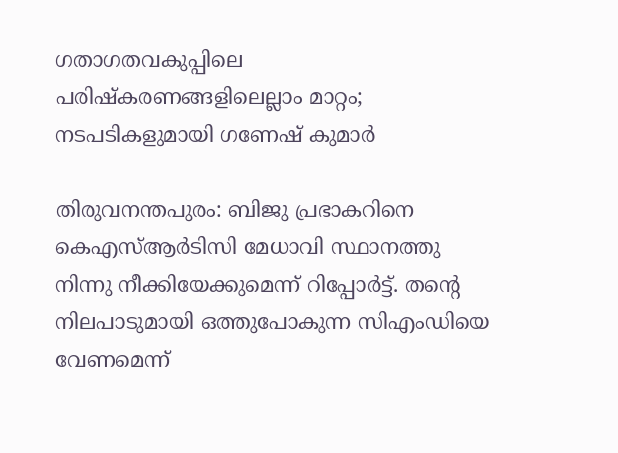ഗതാഗതവകുപ്പിലെ പരിഷ്‌കരണങ്ങളിലെല്ലാം മാറ്റം; നടപടികളുമായി ഗണേഷ് കുമാർ

തിരുവനന്തപുരം: ബിജു പ്രഭാകറിനെ കെഎസ്ആർടിസി മേധാവി സ്ഥാനത്തു നിന്നു നീക്കിയേക്കുമെന്ന് റിപ്പോർട്ട്. തന്റെ നിലപാടുമായി ഒത്തുപോകുന്ന സിഎംഡിയെ വേണമെന്ന്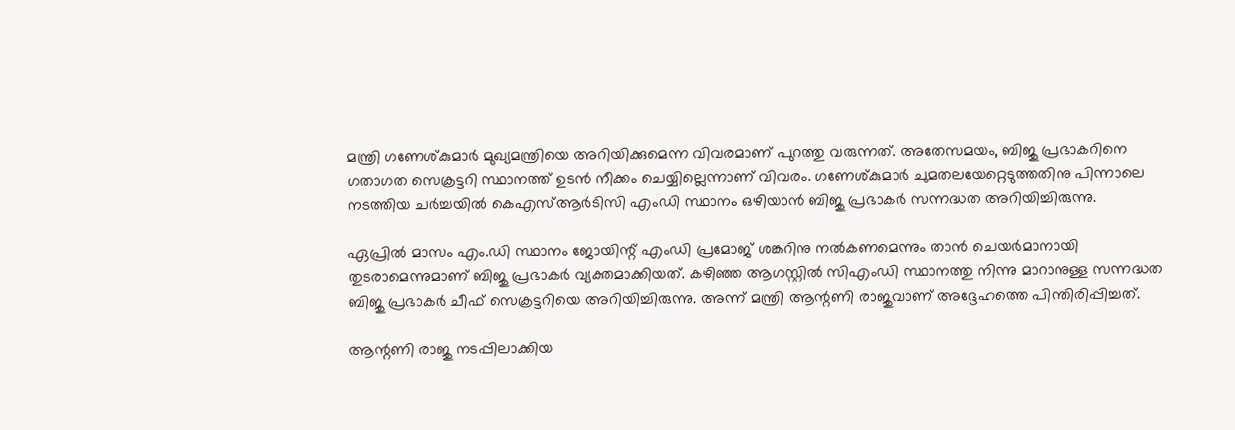മന്ത്രി ഗണേശ്കുമാർ മുഖ്യമന്ത്രിയെ അറിയിക്കുമെന്ന വിവരമാണ് പുറത്തു വരുന്നത്. അതേസമയം, ബിജു പ്രഭാകറിനെ ഗതാഗത സെക്രട്ടറി സ്ഥാനത്ത് ഉടൻ നീക്കം ചെയ്യില്ലെന്നാണ് വിവരം. ഗണേശ്കുമാർ ചുമതലയേറ്റെടുത്തതിനു പിന്നാലെ നടത്തിയ ചർച്ചയിൽ കെഎസ്ആർടിസി എംഡി സ്ഥാനം ഒഴിയാൻ ബിജു പ്രഭാകർ സന്നദ്ധത അറിയിച്ചിരുന്നു.

ഏപ്രിൽ മാസം എം.ഡി സ്ഥാനം ജോയിന്റ് എംഡി പ്രമോജ് ശങ്കറിനു നൽകണമെന്നും താൻ ചെയർമാനായി തുടരാമെന്നുമാണ് ബിജു പ്രഭാകർ വ്യക്തമാക്കിയത്. കഴിഞ്ഞ ആഗസ്റ്റിൽ സിഎംഡി സ്ഥാനത്തു നിന്നു മാറാനുള്ള സന്നദ്ധത ബിജു പ്രഭാകർ ചീഫ് സെക്രട്ടറിയെ അറിയിച്ചിരുന്നു. അന്ന് മന്ത്രി ആന്റണി രാജുവാണ് അദ്ദേഹത്തെ പിന്തിരിപ്പിച്ചത്.

ആന്റണി രാജു നടപ്പിലാക്കിയ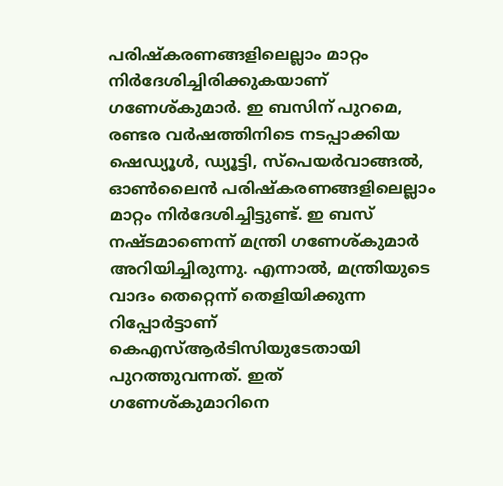പരിഷ്‌കരണങ്ങളിലെല്ലാം മാറ്റം നിർദേശിച്ചിരിക്കുകയാണ് ഗണേശ്കുമാർ. ഇ ബസിന് പുറമെ, രണ്ടര വർഷത്തിനിടെ നടപ്പാക്കിയ ഷെഡ്യൂൾ, ഡ്യൂട്ടി, സ്പെയർവാങ്ങൽ, ഓൺലൈൻ പരിഷ്‌കരണങ്ങളിലെല്ലാം മാറ്റം നിർദേശിച്ചിട്ടുണ്ട്. ഇ ബസ് നഷ്ടമാണെന്ന് മന്ത്രി ഗണേശ്കുമാർ അറിയിച്ചിരുന്നു. എന്നാൽ, മന്ത്രിയുടെ വാദം തെറ്റെന്ന് തെളിയിക്കുന്ന റിപ്പോർട്ടാണ് കെഎസ്ആർടിസിയുടേതായി പുറത്തുവന്നത്. ഇത് ഗണേശ്കുമാറിനെ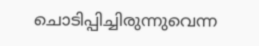ചൊടിപ്പിച്ചിരുന്നുവെന്ന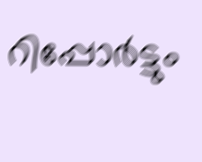റിപ്പോർട്ടും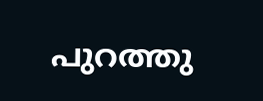പുറത്തു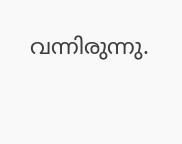വന്നിരുന്നു.